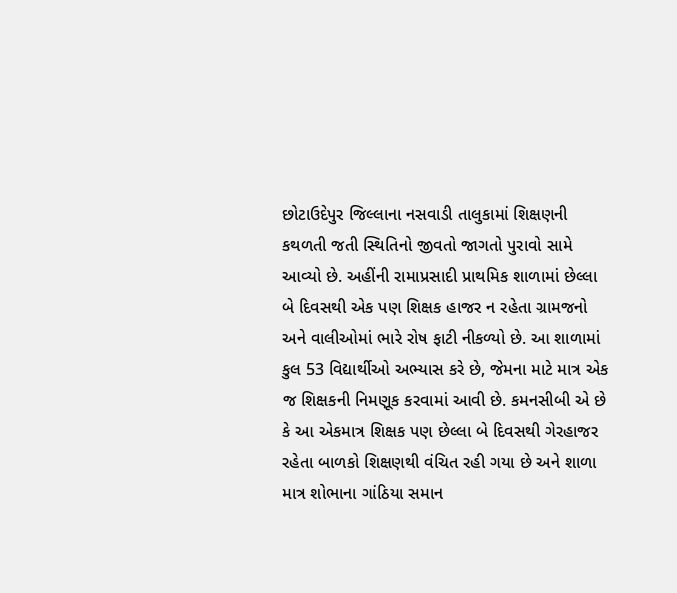છોટાઉદેપુર જિલ્લાના નસવાડી તાલુકામાં શિક્ષણની કથળતી જતી સ્થિતિનો જીવતો જાગતો પુરાવો સામે આવ્યો છે. અહીંની રામાપ્રસાદી પ્રાથમિક શાળામાં છેલ્લા બે દિવસથી એક પણ શિક્ષક હાજર ન રહેતા ગ્રામજનો અને વાલીઓમાં ભારે રોષ ફાટી નીકળ્યો છે. આ શાળામાં કુલ 53 વિદ્યાર્થીઓ અભ્યાસ કરે છે, જેમના માટે માત્ર એક જ શિક્ષકની નિમણૂક કરવામાં આવી છે. કમનસીબી એ છે કે આ એકમાત્ર શિક્ષક પણ છેલ્લા બે દિવસથી ગેરહાજર રહેતા બાળકો શિક્ષણથી વંચિત રહી ગયા છે અને શાળા માત્ર શોભાના ગાંઠિયા સમાન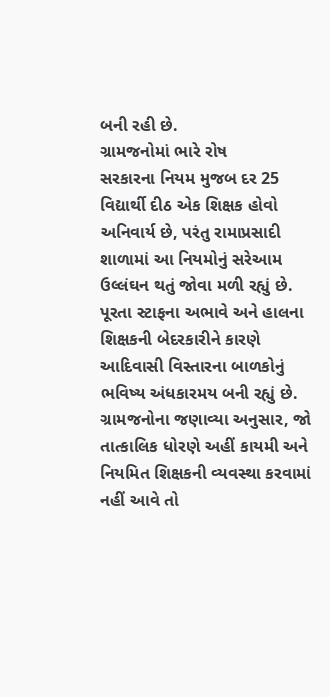બની રહી છે.
ગ્રામજનોમાં ભારે રોષ
સરકારના નિયમ મુજબ દર 25 વિદ્યાર્થી દીઠ એક શિક્ષક હોવો અનિવાર્ય છે, પરંતુ રામાપ્રસાદી શાળામાં આ નિયમોનું સરેઆમ ઉલ્લંઘન થતું જોવા મળી રહ્યું છે. પૂરતા સ્ટાફના અભાવે અને હાલના શિક્ષકની બેદરકારીને કારણે આદિવાસી વિસ્તારના બાળકોનું ભવિષ્ય અંધકારમય બની રહ્યું છે. ગ્રામજનોના જણાવ્યા અનુસાર, જો તાત્કાલિક ધોરણે અહીં કાયમી અને નિયમિત શિક્ષકની વ્યવસ્થા કરવામાં નહીં આવે તો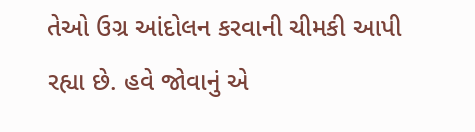તેઓ ઉગ્ર આંદોલન કરવાની ચીમકી આપી રહ્યા છે. હવે જોવાનું એ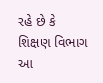રહે છે કે શિક્ષણ વિભાગ આ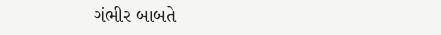ગંભીર બાબતે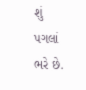શું પગલાં ભરે છે.